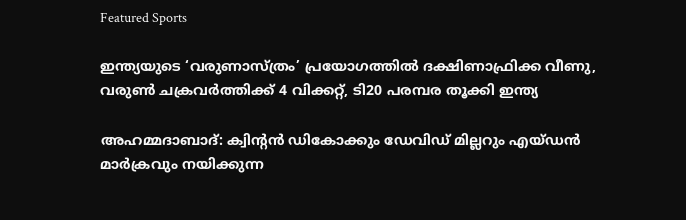Featured Sports

ഇന്ത്യയുടെ ‘വരുണാസ്ത്രം’ പ്രയോഗത്തില്‍ ദക്ഷിണാഫ്രിക്ക വീണു, വരുൺ ചക്രവർത്തിക്ക് 4 വിക്കറ്റ്, ടി20 പരമ്പര തൂക്കി ഇന്ത്യ

അഹമ്മദാബാദ്: ക്വിന്റൻ ഡികോക്കും ഡേവിഡ് മില്ലറും എയ്ഡൻ മാർക്രവും നയിക്കുന്ന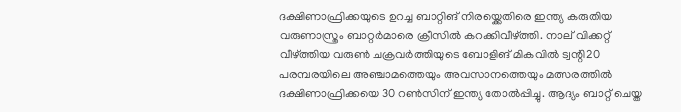ദക്ഷിണാഫ്രിക്കയുടെ ഉറച്ച ബാറ്റിങ് നിരയ്ക്കെതിരെ ഇന്ത്യ കരുതിയ വരുണാസ്ത്രം ബാറ്റർമാരെ ക്രീസിൽ കറക്കിവീഴ്ത്തി. നാല് വിക്കറ്റ് വീഴ്ത്തിയ വരുൺ ചക്രവർത്തിയുടെ ബോളിങ് മികവിൽ ട്വന്റി20 പരമ്പരയിലെ അഞ്ചാമത്തെയും അവസാനത്തെയും മത്സരത്തിൽ ദക്ഷിണാഫ്രിക്കയെ 30 റൺസിന് ഇന്ത്യ തോൽപ്പിച്ചു. ആദ്യം ബാറ്റ് ചെയ്ത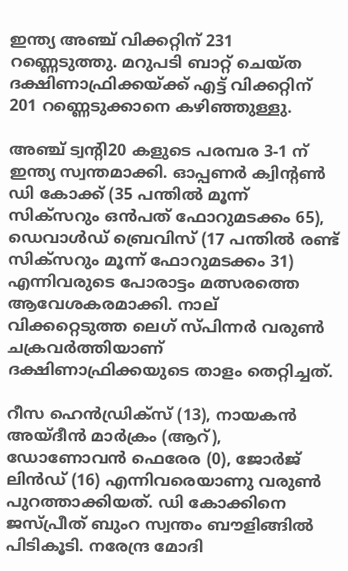ഇന്ത്യ അഞ്ച് വിക്കറ്റിന് 231 റണ്ണെടുത്തു. മറുപടി ബാറ്റ് ചെയ്ത ദക്ഷിണാഫ്രിക്കയ്ക്ക് എട്ട് വിക്കറ്റിന് 201 റണ്ണെടുക്കാനെ കഴിഞ്ഞുള്ളു.

അഞ്ച് ട്വന്റി20 കളുടെ പരമ്പര 3-1 ന് ഇന്ത്യ സ്വന്തമാക്കി. ഓപ്പണര്‍ ക്വിന്റണ്‍ ഡി കോക്ക് (35 പന്തില്‍ മൂന്ന് സിക്‌സറും ഒന്‍പത് ഫോറുമടക്കം 65), ഡെവാള്‍ഡ് ബ്രെവിസ് (17 പന്തില്‍ രണ്ട് സിക്‌സറും മൂന്ന് ഫോറുമടക്കം 31) എന്നിവരുടെ പോരാട്ടം മത്സരത്തെ ആവേശകരമാക്കി. നാല് വിക്കറ്റെടുത്ത ലെഗ് സ്പിന്നര്‍ വരുണ്‍ ചക്രവര്‍ത്തിയാണ് ദക്ഷിണാഫ്രിക്കയുടെ താളം തെറ്റിച്ചത്.

റീസ ഹെന്‍ഡ്രിക്‌സ് (13), നായകന്‍ അയ്ദീന്‍ മാര്‍ക്രം (ആറ്), ഡോണോവന്‍ ഫെരേര (0), ജോര്‍ജ് ലിന്‍ഡ് (16) എന്നിവരെയാണു വരുണ്‍ പുറത്താക്കിയത്. ഡി കോക്കിനെ ജസ്പ്രീത് ബുംറ സ്വന്തം ബൗളിങ്ങില്‍ പിടികൂടി. നരേന്ദ്ര മോദി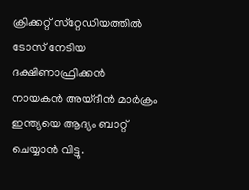ക്രിക്കറ്റ് സ്‌റ്റേഡിയത്തില്‍ ടോസ് നേടിയ ദക്ഷിണാഫ്രിക്കന്‍ നായകന്‍ അയ്ദീന്‍ മാര്‍ക്രം ഇന്ത്യയെ ആദ്യം ബാറ്റ് ചെയ്യാന്‍ വിട്ടു.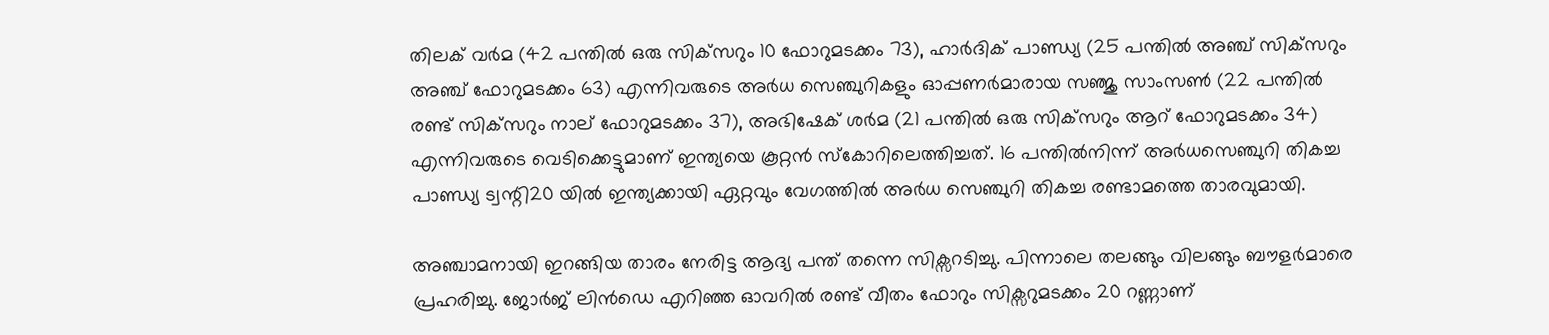തിലക് വര്‍മ (42 പന്തില്‍ ഒരു സിക്‌സറും 10 ഫോറുമടക്കം 73), ഹാര്‍ദിക് പാണ്ഡ്യ (25 പന്തില്‍ അഞ്ച് സിക്‌സറും അഞ്ച് ഫോറുമടക്കം 63) എന്നിവരുടെ അര്‍ധ സെഞ്ചുറികളും ഓപ്പണര്‍മാരായ സഞ്ജു സാംസണ്‍ (22 പന്തില്‍ രണ്ട് സിക്‌സറും നാല് ഫോറുമടക്കം 37), അഭിഷേക് ശര്‍മ (21 പന്തില്‍ ഒരു സിക്‌സറും ആറ് ഫോറുമടക്കം 34) എന്നിവരുടെ വെടിക്കെട്ടുമാണ് ഇന്ത്യയെ കൂറ്റന്‍ സ്‌കോറിലെത്തിച്ചത്. 16 പന്തില്‍നിന്ന് അര്‍ധസെഞ്ചുറി തികച്ച പാണ്ഡ്യ ട്വന്റി20 യില്‍ ഇന്ത്യക്കായി ഏറ്റവും വേഗത്തില്‍ അര്‍ധ സെഞ്ചുറി തികച്ച രണ്ടാമത്തെ താരവുമായി.

അഞ്ചാമനായി ഇറങ്ങിയ താരം നേരിട്ട ആദ്യ പന്ത് തന്നെ സിക്സറടിച്ചു. പിന്നാലെ തലങ്ങും വിലങ്ങും ബൗളര്‍മാരെ പ്രഹരിച്ചു. ജോര്‍ജ് ലിന്‍ഡെ എറിഞ്ഞ ഓവറില്‍ രണ്ട് വീതം ഫോറും സിക്സറുമടക്കം 20 റണ്ണാണ്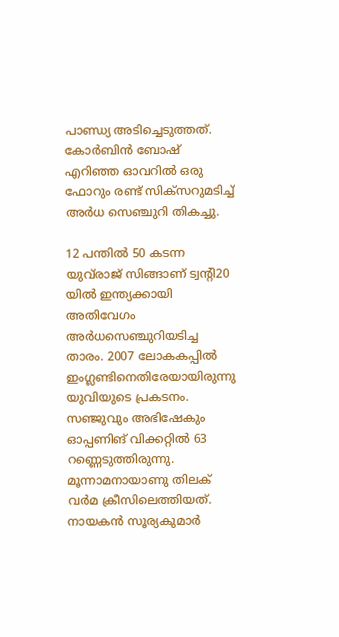പാണ്ഡ്യ അടിച്ചെടുത്തത്. കോര്‍ബിന്‍ ബോഷ് എറിഞ്ഞ ഓവറില്‍ ഒരു ഫോറും രണ്ട് സിക്സറുമടിച്ച് അര്‍ധ സെഞ്ചുറി തികച്ചു.

12 പന്തില്‍ 50 കടന്ന യുവ്‌രാജ് സിങ്ങാണ് ട്വന്റി20 യില്‍ ഇന്ത്യക്കായി അതിവേഗം അര്‍ധസെഞ്ചുറിയടിച്ച താരം. 2007 ലോകകപ്പില്‍ ഇംഗ്ലണ്ടിനെതിരേയായിരുന്നു യുവിയുടെ പ്രകടനം. സഞ്ജുവും അഭിഷേകും ഓപ്പണിങ് വിക്കറ്റില്‍ 63 റണ്ണെടുത്തിരുന്നു. മൂന്നാമനായാണു തിലക് വര്‍മ ക്രീസിലെത്തിയത്. നായകന്‍ സൂര്യകുമാര്‍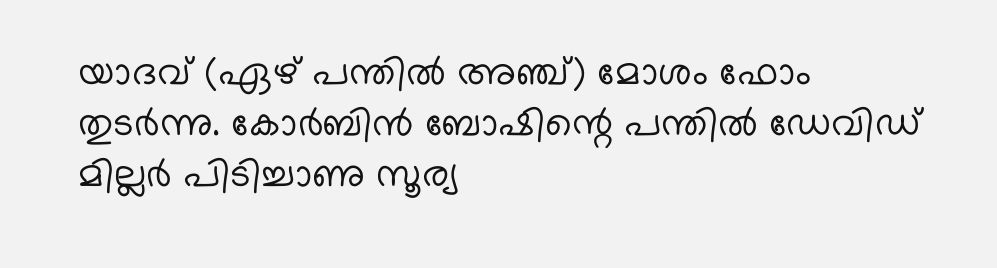യാദവ് (ഏഴ് പന്തില്‍ അഞ്ച്) മോശം ഫോം തുടര്‍ന്നു. കോര്‍ബിന്‍ ബോഷിന്റെ പന്തില്‍ ഡേവിഡ് മില്ലര്‍ പിടിച്ചാണു സൂര്യ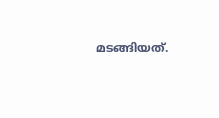മടങ്ങിയത്.